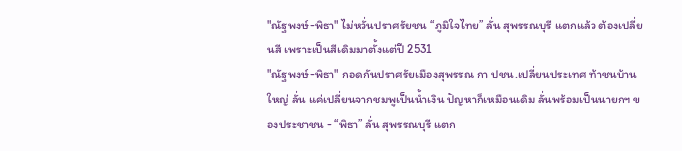"ณัฐพงษ์-พิธา" ไม่หวั่นปราศรัยชน “ภูมิใจไทย” ลั่น สุพรรณบุรี แตกแล้ว ต้องเปลี่ยนสี เพราะเป็นสีเดิมมาตั้งแต่ปี 2531
"ณัฐพงษ์-พิธา" กอดกันปราศรัยเมืองสุพรรณ กา ปชน.เปลี่ยนประเทศ ท้าชนบ้านใหญ่ ลั่น แค่เปลี่ยนจากชมพูเป็นน้ำเงิน ปัญหาก็เหมือนเดิม ลั่นพร้อมเป็นนายกฯ ของประชาชน - “พิธา” ลั่น สุพรรณบุรี แตก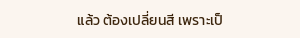แล้ว ต้องเปลี่ยนสี เพราะเป็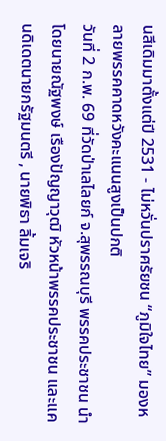นสีเดิมมาตั้งแต่ปี 2531 - ไม่หวั่นปราศรัยชน “ภูมิใจไทย” มองหลายพรรคคาดหวังคะแนนสูงเป็นปกติ
วันที่ 2 ก.พ. 69 ที่วัดป่าเลไลยก์ จ.สุพรรณบุรี พรรคประชาชน นำโดยนายณัฐพงษ์ เรืองปัญญาวุฒิ หัวหน้าพรรคประชาชน และแคนดิเดตนายกรัฐมนตรี , นายพิธา ลิ้มเจริ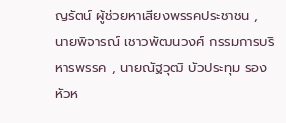ญรัตน์ ผู้ช่วยหาเสียงพรรคประชาชน , นายพิจารณ์ เชาวพัฒนวงศ์ กรรมการบริหารพรรค , นายณัฐวุฒิ บัวประทุม รองหัวห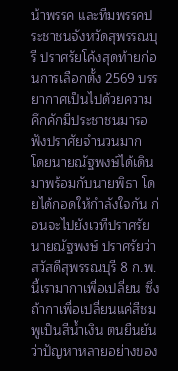น้าพรรค และทีมพรรคประชาชนจังหวัดสุพรรณบุรี ปราศรัยโค้งสุดท้ายก่อนการเลือกตั้ง 2569 บรรยากาศเป็นไปด้วยความคึกคักมีประชาชนมารอฟังปราศัยจำนวนมาก
โดยนายณัฐพงษ์ได้เดินมาพร้อมกับนายพิธา โดยได้กอดให้กำลังใจกัน ก่อนจะไปยังเวทีปราศรัย
นายณัฐพงษ์ ปราศรัยว่า สวัสดีสุพรรณบุรี 8 ก.พ. นี้เรามากาเพื่อเปลี่ยน ซึ่งถ้ากาเพื่อเปลี่ยนแค่สีชมพูเป็นสีน้ำเงิน ตนยืนยันว่าปัญหาหลายอย่างของ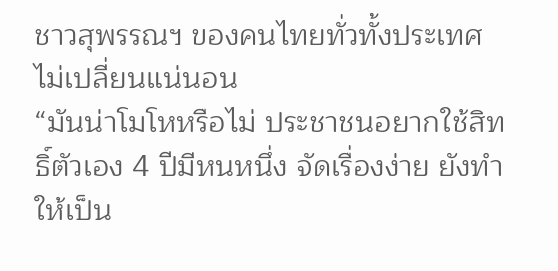ชาวสุพรรณฯ ของคนไทยทั่วทั้งประเทศไม่เปลี่ยนแน่นอน
“มันน่าโมโหหรือไม่ ประชาชนอยากใช้สิทธิ์ตัวเอง 4 ปีมีหนหนึ่ง จัดเรื่องง่าย ยังทำให้เป็น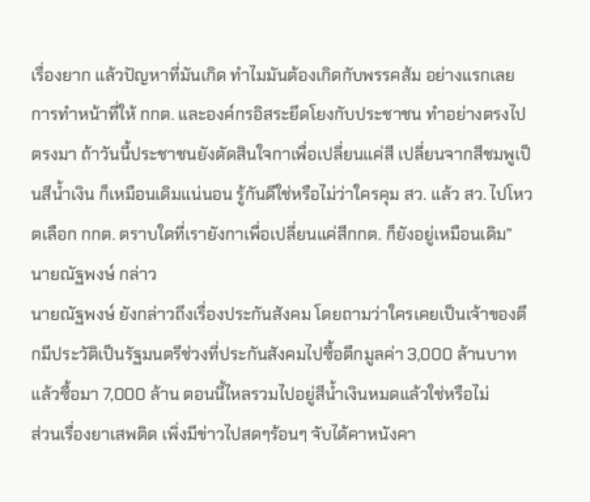เรื่องยาก แล้วปัญหาที่มันเกิด ทำไมมันต้องเกิดกับพรรคส้ม อย่างแรกเลย การทำหน้าที่ให้ กกต. และองค์กรอิสระยึดโยงกับประชาชน ทำอย่างตรงไปตรงมา ถ้าวันนี้ประชาชนยังตัดสินใจกาเพื่อเปลี่ยนแค่สี เปลี่ยนจากสีชมพูเป็นสีน้ำเงิน ก็เหมือนเดิมแน่นอน รู้กันดีใช่หรือไม่ว่าใครคุม สว. แล้ว สว. ไปโหวตเลือก กกต. ตราบใดที่เรายังกาเพื่อเปลี่ยนแค่สีกกต. ก็ยังอยู่เหมือนเดิม” นายณัฐพงษ์ กล่าว
นายณัฐพงษ์ ยังกล่าวถึงเรื่องประกันสังคม โดยถามว่าใครเคยเป็นเจ้าของตึกมีประวัติเป็นรัฐมนตรีช่วงที่ประกันสังคมไปซื้อตึกมูลค่า 3,000 ล้านบาท แล้วซื้อมา 7,000 ล้าน ตอนนี้ไหลรวมไปอยู่สีน้ำเงินหมดแล้วใช่หรือไม่
ส่วนเรื่องยาเสพติด เพิ่งมีข่าวไปสดๆร้อนๆ จับได้คาหนังคา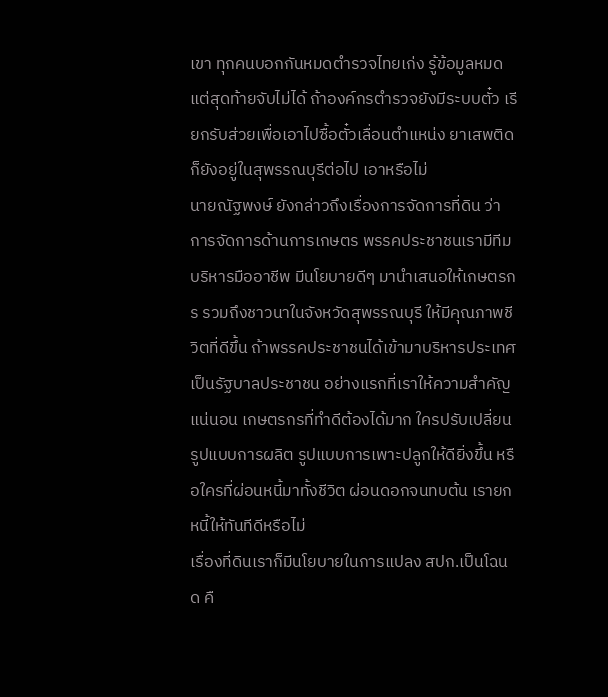เขา ทุกคนบอกกันหมดตำรวจไทยเก่ง รู้ข้อมูลหมด แต่สุดท้ายจับไม่ได้ ถ้าองค์กรตำรวจยังมีระบบตั๋ว เรียกรับส่วยเพื่อเอาไปซื้อตั๋วเลื่อนตำแหน่ง ยาเสพติดก็ยังอยู่ในสุพรรณบุรีต่อไป เอาหรือไม่
นายณัฐพงษ์ ยังกล่าวถึงเรื่องการจัดการที่ดิน ว่า การจัดการด้านการเกษตร พรรคประชาชนเรามีทีมบริหารมืออาชีพ มีนโยบายดีๆ มานำเสนอให้เกษตรกร รวมถึงชาวนาในจังหวัดสุพรรณบุรี ให้มีคุณภาพชีวิตที่ดีขึ้น ถ้าพรรคประชาชนได้เข้ามาบริหารประเทศ เป็นรัฐบาลประชาชน อย่างแรกที่เราให้ความสำคัญแน่นอน เกษตรกรที่ทำดีต้องได้มาก ใครปรับเปลี่ยนรูปแบบการผลิต รูปแบบการเพาะปลูกให้ดียิ่งขึ้น หรือใครที่ผ่อนหนี้มาทั้งชีวิต ผ่อนดอกจนทบต้น เรายกหนี้ให้ทันทีดีหรือไม่
เรื่องที่ดินเราก็มีนโยบายในการแปลง สปก.เป็นโฉนด คื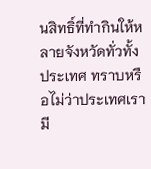นสิทธิ์ที่ทำกินให้หลายจังหวัดทั่วทั้งประเทศ ทราบหรือไม่ว่าประเทศเรามี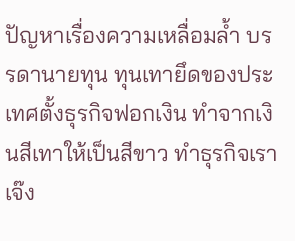ปัญหาเรื่องความเหลื่อมล้ำ บรรดานายทุน ทุนเทายึดของประเทศตั้งธุรกิจฟอกเงิน ทำจากเงินสีเทาให้เป็นสีขาว ทำธุรกิจเราเจ๊ง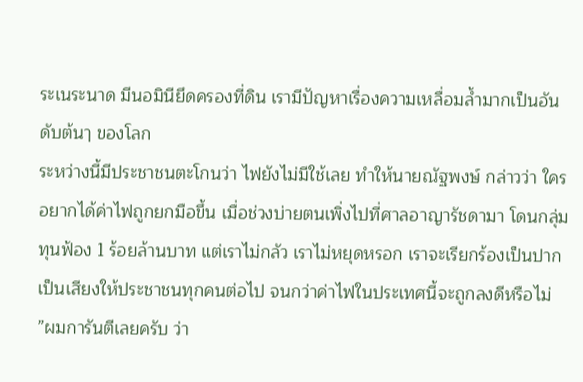ระเนระนาด มีนอมินียึดครองที่ดิน เรามีปัญหาเรื่องความเหลื่อมล้ำมากเป็นอันดับต้นๅ ของโลก
ระหว่างนี้มีประชาชนตะโกนว่า ไฟยังไม่มีใช้เลย ทำให้นายณัฐพงษ์ กล่าวว่า ใครอยากได้ค่าไฟถูกยกมือขึ้น เมื่อช่วงบ่ายตนเพิ่งไปที่ศาลอาญารัชดามา โดนกลุ่มทุนฟ้อง 1 ร้อยล้านบาท แต่เราไม่กลัว เราไม่หยุดหรอก เราจะเรียกร้องเป็นปากเป็นเสียงให้ประชาชนทุกคนต่อไป จนกว่าค่าไฟในประเทศนี้จะถูกลงดีหรือไม่
”ผมการันตีเลยครับ ว่า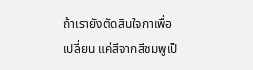ถ้าเรายังตัดสินใจกาเพื่อเปลี่ยน แค่สีจากสีชมพูเป็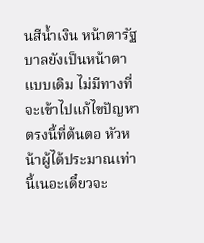นสีน้ำเงิน หน้าตารัฐบาลยังเป็นหน้าตาแบบเดิม ไม่มีทางที่จะเข้าไปแก้ไขปัญหาตรงนี้ที่ต้นตอ หัวหน้าผู้ได้ประมาณเท่านี้เนอะเดี๋ยวจะ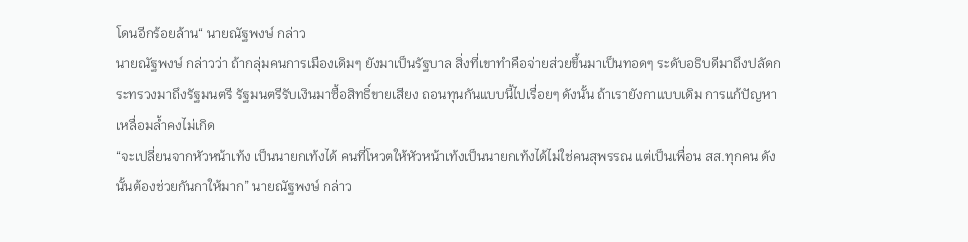โดนอีกร้อยล้าน“ นายณัฐพงษ์ กล่าว
นายณัฐพงษ์ กล่าวว่า ถ้ากลุ่มคนการเมืองเดิมๆ ยังมาเป็นรัฐบาล สิ่งที่เขาทำคือจ่ายส่วยขึ้นมาเป็นทอดๆ ระดับอธิบดีมาถึงปลัดกระทรวงมาถึงรัฐมนตรี รัฐมนตรีรับเงินมาซื้อสิทธิ์ขายเสียง ถอนทุนกันแบบนี้ไปเรื่อยๆ ดังนั้น ถ้าเรายังกาแบบเดิม การแก้ปัญหาเหลื่อมล้ำคงไม่เกิด
“จะเปลี่ยนจากหัวหน้าเท้ง เป็นนายกเท้งได้ คนที่โหวตให้หัวหน้าเท้งเป็นนายกเท้งได้ไม่ใช่คนสุพรรณ แต่เป็นเพื่อน สส.ทุกคน ดังนั้นต้องช่วยกันกาให้มาก” นายณัฐพงษ์ กล่าว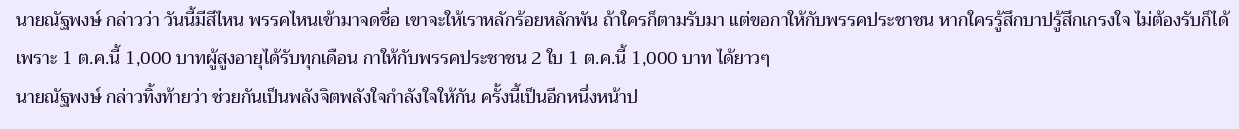นายณัฐพงษ์ กล่าวว่า วันนี้มีสีไหน พรรคไหนเข้ามาจดชื่อ เขาจะให้เราหลักร้อยหลักพัน ถ้าใครก็ตามรับมา แต่ขอกาให้กับพรรคประชาชน หากใครรู้สึกบาปรู้สึกเกรงใจ ไม่ต้องรับก็ได้ เพราะ 1 ต.ค.นี้ 1,000 บาทผู้สูงอายุได้รับทุกเดือน กาให้กับพรรคประชาชน 2 ใบ 1 ต.ค.นี้ 1,000 บาท ได้ยาวๆ
นายณัฐพงษ์ กล่าวทิ้งท้ายว่า ช่วยกันเป็นพลังจิตพลังใจกำลังใจให้กัน ครั้งนี้เป็นอีกหนึ่งหน้าป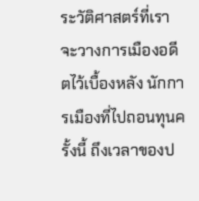ระวัติศาสตร์ที่เราจะวางการเมืองอดีตไว้เบื้องหลัง นักการเมืองที่ไปถอนทุนครั้งนี้ ถึงเวลาของป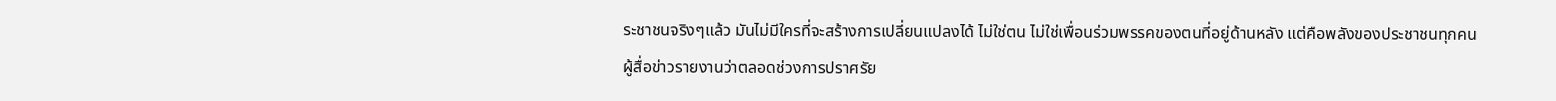ระชาชนจริงๆแล้ว มันไม่มีใครที่จะสร้างการเปลี่ยนแปลงได้ ไม่ใช่ตน ไม่ใช่เพื่อนร่วมพรรคของตนที่อยู่ด้านหลัง แต่คือพลังของประชาชนทุกคน
ผู้สื่อข่าวรายงานว่าตลอดช่วงการปราศรัย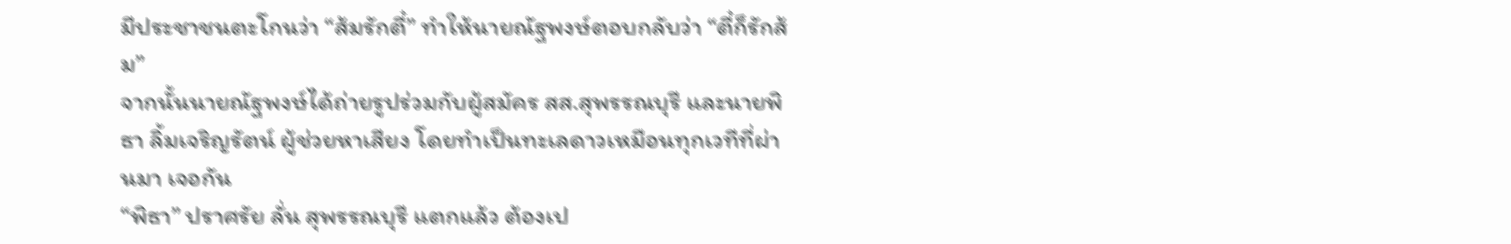มีประชาชนตะโกนว่า “ส้มรักตี๋” ทำให้นายณัฐพงษ์ตอบกลับว่า “ตี๋ก็รักส้ม”
จากนั้นนายณัฐพงษ์ได้ถ่ายรูปร่วมกับผู้สมัคร สส.สุพรรณบุรี และนายพิธา ลิ้มเจริญรัตน์ ผู้ช่วยหาเสียง โดยทำเป็นทะเลดาวเหมือนทุกเวทีที่ผ่านมา เจอกัน
“พิธา” ปราศรัย ลั่น สุพรรณบุรี แตกแล้ว ต้องเป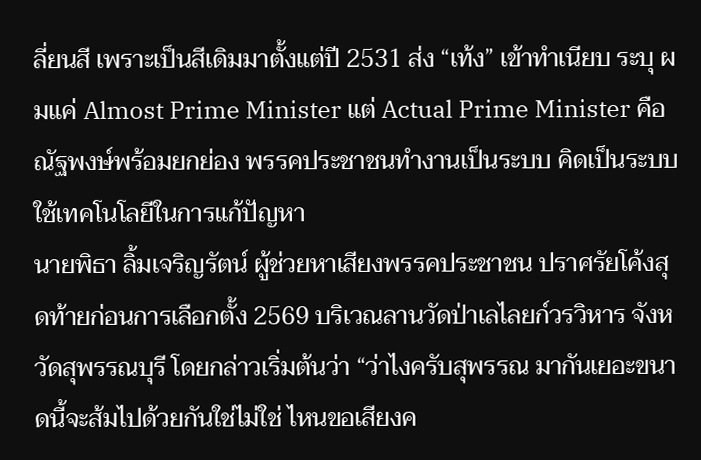ลี่ยนสี เพราะเป็นสีเดิมมาตั้งแต่ปี 2531 ส่ง “เท้ง” เข้าทำเนียบ ระบุ ผมแค่ Almost Prime Minister แต่ Actual Prime Minister คือณัฐพงษ์พร้อมยกย่อง พรรคประชาชนทำงานเป็นระบบ คิดเป็นระบบ ใช้เทคโนโลยีในการแก้ปัญหา
นายพิธา ลิ้มเจริญรัตน์ ผู้ช่วยหาเสียงพรรคประชาชน ปราศรัยโค้งสุดท้ายก่อนการเลือกตั้ง 2569 บริเวณลานวัดป่าเลไลยก์วรวิหาร จังหวัดสุพรรณบุรี โดยกล่าวเริ่มต้นว่า “ว่าไงครับสุพรรณ มากันเยอะขนาดนี้จะส้มไปด้วยกันใช่ไม่ใช่ ไหนขอเสียงค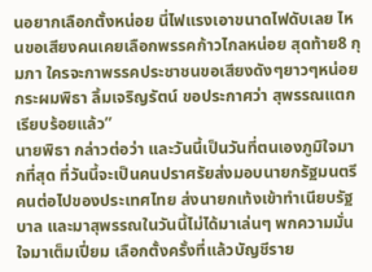นอยากเลือกตั้งหน่อย นี่ไฟแรงเอาขนาดไฟดับเลย ไหนขอเสียงคนเคยเลือกพรรคก้าวไกลหน่อย สุดท้าย8 กุมภา ใครจะกาพรรคประชาชนขอเสียงดังๆยาวๆหน่อย กระผมพิธา ลิ้มเจริญรัตน์ ขอประกาศว่า สุพรรณแตกเรียบร้อยแล้ว”
นายพิธา กล่าวต่อว่า และวันนี้เป็นวันที่ตนเองภูมิใจมากที่สุด ที่วันนี้จะเป็นคนปราศรัยส่งมอบนายกรัฐมนตรีคนต่อไปของประเทศไทย ส่งนายกเท้งเข้าทำเนียบรัฐบาล และมาสุพรรณในวันนี้ไม่ได้มาเล่นๆ พกความมั่นใจมาเต็มเปี่ยม เลือกตั้งครั้งที่แล้วบัญชีราย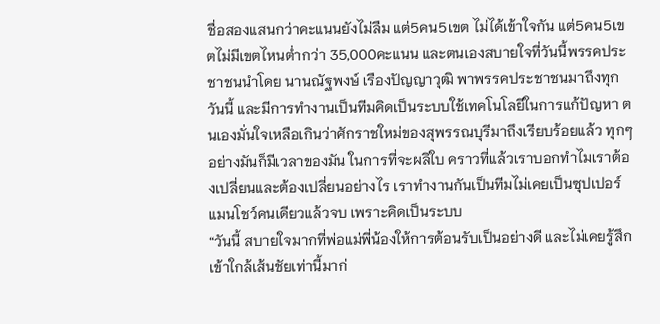ชื่อสองแสนกว่าคะแนนยังไม่ลืม แต่5คน5เขต ไม่ได้เข้าใจกัน แต่5คน5เขตไม่มีเขตไหนต่ำกว่า 35,000คะแนน และตนเองสบายใจที่วันนี้พรรคประชาชนนำโดย นานณัฐพงษ์ เรืองปัญญาวุฒิ พาพรรคประชาชนมาถึงทุกวันนี้ และมีการทำงานเป็นทีมคิดเป็นระบบใช้เทคโนโลยีในการแก้ปัญหา ตนเองมั่นใจเหลือเกินว่าศักราชใหม่ของสุพรรณบุรีมาถึงเรียบร้อยแล้ว ทุกๆอย่างมันก็มีเวลาของมัน ในการที่จะผลิใบ คราวที่แล้วเราบอกทำไมเราต้องเปลี่ยนและต้องเปลี่ยนอย่างไร เราทำงานกันเป็นทีมไม่เคยเป็นซุปเปอร์แมนโชว์คนเดียวแล้วจบ เพราะคิดเป็นระบบ
“วันนี้ สบายใจมากที่พ่อแม่พี่น้องให้การต้อนรับเป็นอย่างดี และไม่เคยรู้สึกเข้าใกล้เส้นชัยเท่านี้มาก่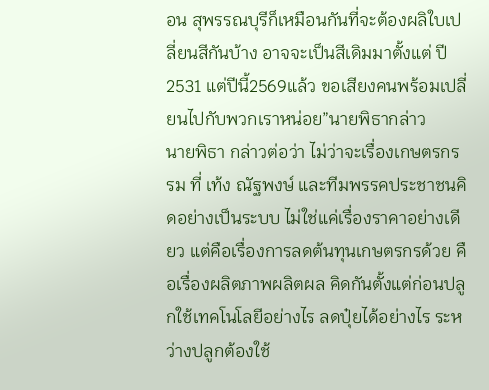อน สุพรรณบุรีก็เหมือนกันที่จะต้องผลิใบเปลี่ยนสีกันบ้าง อาจจะเป็นสีเดิมมาตั้งแต่ ปี2531 แต่ปีนี้2569แล้ว ขอเสียงคนพร้อมเปลี่ยนไปกับพวกเราหน่อย”นายพิธากล่าว
นายพิธา กล่าวต่อว่า ไม่ว่าจะเรื่องเกษตรกรรม ที่ เท้ง ณัฐพงษ์ และทีมพรรคประชาชนคิดอย่างเป็นระบบ ไม่ใช่แค่เรื่องราคาอย่างเดียว แต่คือเรื่องการลดต้นทุนเกษตรกรด้วย คือเรื่องผลิตภาพผลิตผล คิดกันตั้งแต่ก่อนปลูกใช้เทคโนโลยีอย่างไร ลดปุ๋ยได้อย่างไร ระหว่างปลูกต้องใช้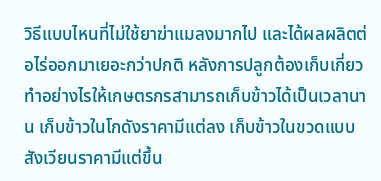วิธีแบบไหนที่ไม่ใช้ยาฆ่าแมลงมากไป และได้ผลผลิตต่อไร่ออกมาเยอะกว่าปกติ หลังการปลูกต้องเก็บเกี่ยวทำอย่างไรให้เกษตรกรสามารถเก็บข้าวได้เป็นเวลานาน เก็บข้าวในโกดังราคามีแต่ลง เก็บข้าวในขวดแบบสังเวียนราคามีแต่ขึ้น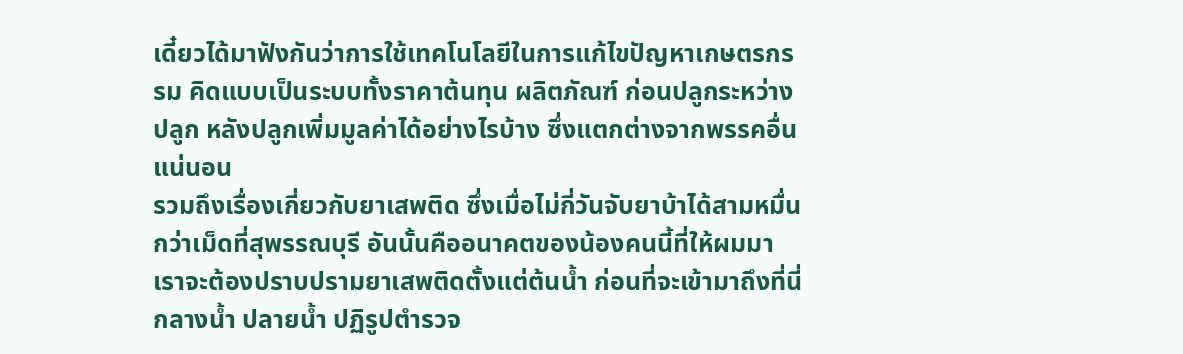เดี๋ยวได้มาฟังกันว่าการใช้เทคโนโลยีในการแก้ไขปัญหาเกษตรกรรม คิดแบบเป็นระบบทั้งราคาต้นทุน ผลิตภัณฑ์ ก่อนปลูกระหว่างปลูก หลังปลูกเพิ่มมูลค่าได้อย่างไรบ้าง ซึ่งแตกต่างจากพรรคอื่นแน่นอน
รวมถึงเรื่องเกี่ยวกับยาเสพติด ซึ่งเมื่อไม่กี่วันจับยาบ้าได้สามหมื่นกว่าเม็ดที่สุพรรณบุรี อันนั้นคืออนาคตของน้องคนนี้ที่ให้ผมมา เราจะต้องปราบปรามยาเสพติดตั้งแต่ต้นน้ำ ก่อนที่จะเข้ามาถึงที่นี่ กลางน้ำ ปลายน้ำ ปฏิรูปตำรวจ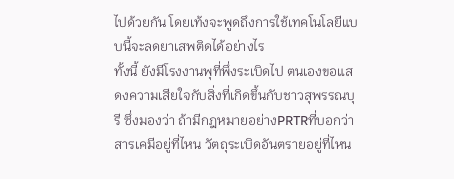ไปด้วยกัน โดยเท้งจะพูดถึงการใช้เทคโนโลยีแบบนี้จะลดยาเสพติดได้อย่างไร
ทั้งนี้ ยังมีโรงงานพุที่พึ่งระเบิดไป ตนเองขอแสดงความเสียใจกับสิ่งที่เกิดขึ้นกับชาวสุพรรณบุรี ซึ่งมองว่า ถ้ามีกฎหมายอย่างPRTRที่บอกว่าสารเคมีอยู่ที่ไหน วัตถุระเบิดอันตรายอยู่ที่ไหน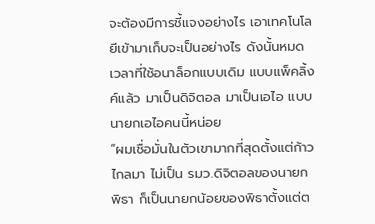จะต้องมีการชี้แจงอย่างไร เอาเทคโนโลยีเข้ามาเก็บจะเป็นอย่างไร ดังนั้นหมดเวลาที่ใช้อนาล็อกแบบเดิม แบบแพ็คลิ้งค์แล้ว มาเป็นดิจิตอล มาเป็นเอไอ แบบนายกเอไอคนนี้หน่อย
“ผมเชื่อมั่นในตัวเขามากที่สุดตั้งแต่ก้าวไกลมา ไม่เป็น รมว.ดิจิตอลของนายกพิธา ก็เป็นนายกน้อยของพิธาตั้งแต่ต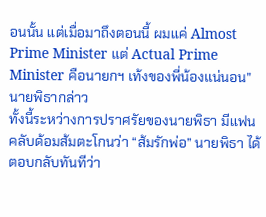อนนั้น แต่เมื่อมาถึงตอนนี้ ผมแค่ Almost Prime Minister แต่ Actual Prime Minister คือนายกฯ เท้งของพี่น้องแน่นอน” นายพิธากล่าว
ทั้งนี้ระหว่างการปราศรัยของนายพิธา มีแฟนคลับด้อมส้มตะโกนว่า “ส้มรักพ่อ” นายพิธา ได้ตอบกลับทันทีว่า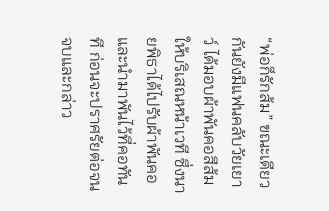“พ่อก็รักส้ม” ขณะเดียวกันยังมีแฟนคลับวัยเยาว์ ได้มอบผ้าพันคอสีส้มให้บริเสณหน้าเวที ซึ่งนายพิธาได้ไปรับผ้าพันคอ และนำมาพันไว้ที่คอทันที ก่อนจะปราศรัยต่อจนจบและกล่าว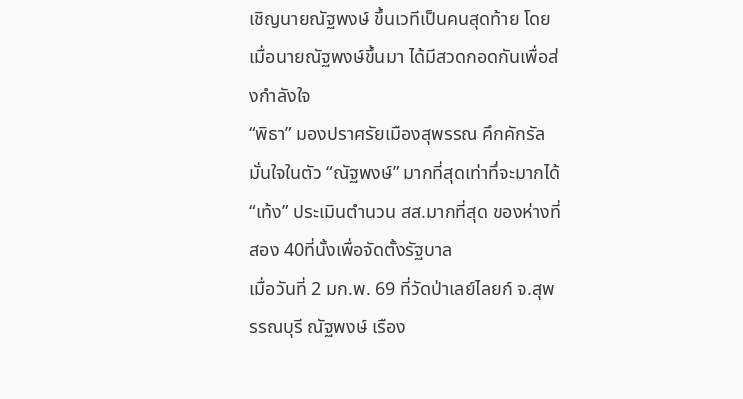เชิญนายณัฐพงษ์ ขึ้นเวทีเป็นคนสุดท้าย โดยเมื่อนายณัฐพงษ์ขึ้นมา ได้มีสวดกอดกันเพื่อส่งกำลังใจ
“พิธา” มองปราศรัยเมืองสุพรรณ คึกคักรัลมั่นใจในตัว “ณัฐพงษ์” มากที่สุดเท่าทึ่จะมากได้ “เท้ง” ประเมินตำนวน สส.มากที่สุด ของห่างที่สอง 40ที่นั้งเพื่อจัดตั้งรัฐบาล
เมื่อวันที่ 2 มก.พ. 69 ที่วัดป่าเลย์ไลยก์ จ.สุพรรณบุรี ณัฐพงษ์ เรือง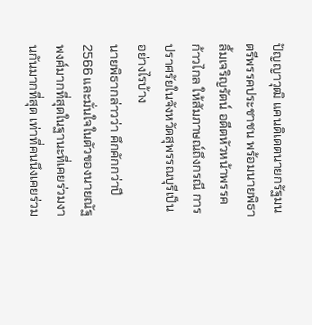ปัญญาวุฒิ แคนดิเดตนายกรัฐมนตรีพรรคประชาชน พร้อมนายพิธา ลิ้มเจริญรัตน์ อดีตหัวหน้าพรรคก้าวไกล ให้สัมภาษณ์ถึงกรณี การปราศรัยในจังหวัดสุพรรณบุรีเป็นอย่างไรบ้าง
นายพิธากล่าวว่า คึกคักกว่าปี 2566 และมั่นใจในตัวของนายณัฐพงศ์มากที่สุดในฐานะที่เคยร่วมงานกันมากที่สุด เท่าที่คนนึงเคยร่วม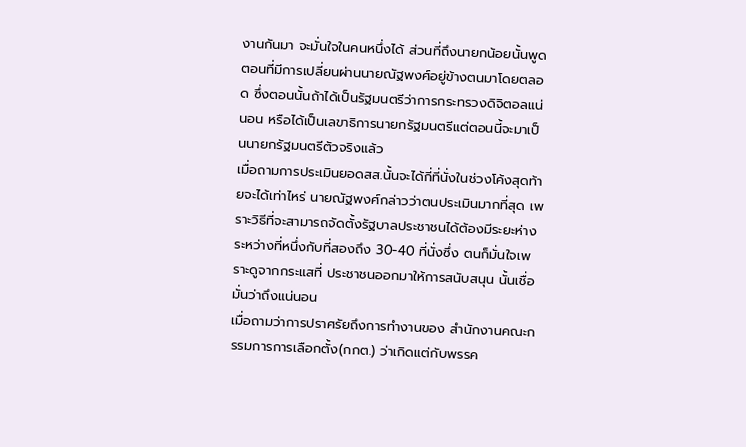งานกันมา จะมั่นใจในคนหนึ่งได้ ส่วนที่ถึงนายกน้อยนั้นพูดตอนที่มีการเปลี่ยนผ่านนายณัฐพงศ์อยู่ข้างตนมาโดยตลอด ซึ่งตอนนั้นถ้าได้เป็นรัฐมนตรีว่าการกระทรวงดิจิตอลแน่นอน หรือได้เป็นเลขาธิการนายกรัฐมนตรีแต่ตอนนี้จะมาเป็นนายกรัฐมนตรีตัวจริงแล้ว
เมื่อถามการประเมินยอดสส.นั้นจะได้กี่ที่นั่งในช่วงโค้งสุดท้ายจะได้เท่าไหร่ นายณัฐพงศ์กล่าวว่าตนประเมินมากที่สุด เพราะวิธีที่จะสามารถจัดตั้งรัฐบาลประชาชนได้ต้องมีระยะห่างระหว่างที่หนึ่งกับที่สองถึง 30-40 ที่นั่งซึ่ง ตนก็มั่นใจเพราะดูจากกระแสที่ ประชาชนออกมาให้การสนับสนุน นั้นเชื่อมั่นว่าถึงแน่นอน
เมื่อถามว่าการปราศรัยถึงการทำงานของ สำนักงานคณะกรรมการการเลือกตั้ง(กกต.) ว่าเกิดแต่กับพรรค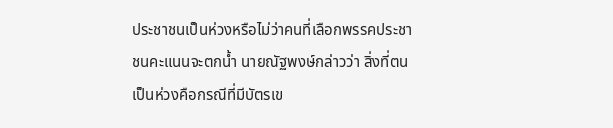ประชาชนเป็นห่วงหรือไม่ว่าคนที่เลือกพรรคประชาชนคะแนนจะตกน้ำ นายณัฐพงษ์กล่าวว่า สิ่งที่ตนเป็นห่วงคือกรณีที่มีบัตรเข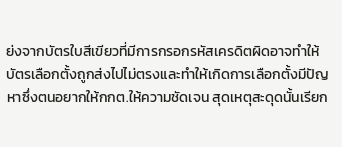ย่งจากบัตรใบสีเขียวที่มีการกรอกรหัสเครดิตผิดอาจทำให้บัตรเลือกตั้งถูกส่งไปไม่ตรงและทำให้เกิดการเลือกตั้งมีปัญหาซึ่งตนอยากให้กกต.ให้ความชัดเจน สุดเหตุสะดุดนั้นเรียก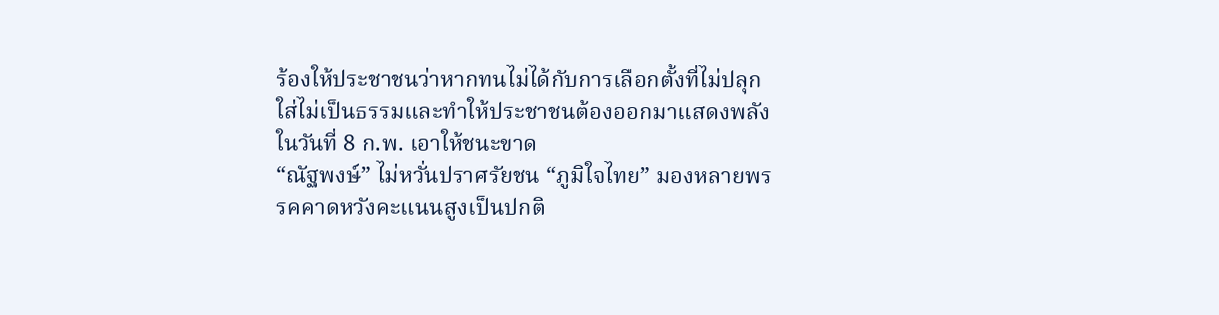ร้องให้ประชาชนว่าหากทนไม่ได้กับการเลือกตั้งที่ไม่ปลุกใส่ไม่เป็นธรรมและทำให้ประชาชนต้องออกมาแสดงพลัง ในวันที่ 8 ก.พ. เอาให้ชนะขาด
“ณัฐพงษ์” ไม่หวั่นปราศรัยชน “ภูมิใจไทย” มองหลายพรรคคาดหวังคะแนนสูงเป็นปกติ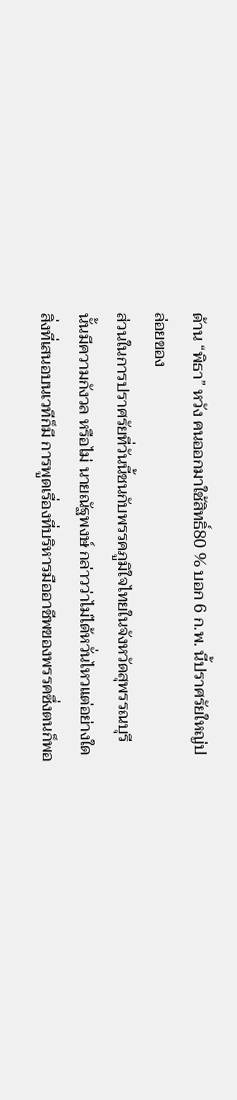ด้าน “พิธา” หวัง คนออกมาใช้สิทธิ์80 % บอก 6 ก.พ. นี้ปราศรัยใหญ่ปล่อยของ
ส่วนในการปราศรัยที่วันนี้ชนกับพรรคภูมิใจไทยในจังหวัดสุพรรณบุรีนั้นมีความกังวล หรือไม่ นายณัฐพงษ์ กล่าวว่าไม่ได้หวั่นไหวแต่อย่างใด สิ่งที่เสนอบนเวทีก็มี การพูดเรื่องที่บริหารมืออาชีพของพรรคซึ่งตนก็พอ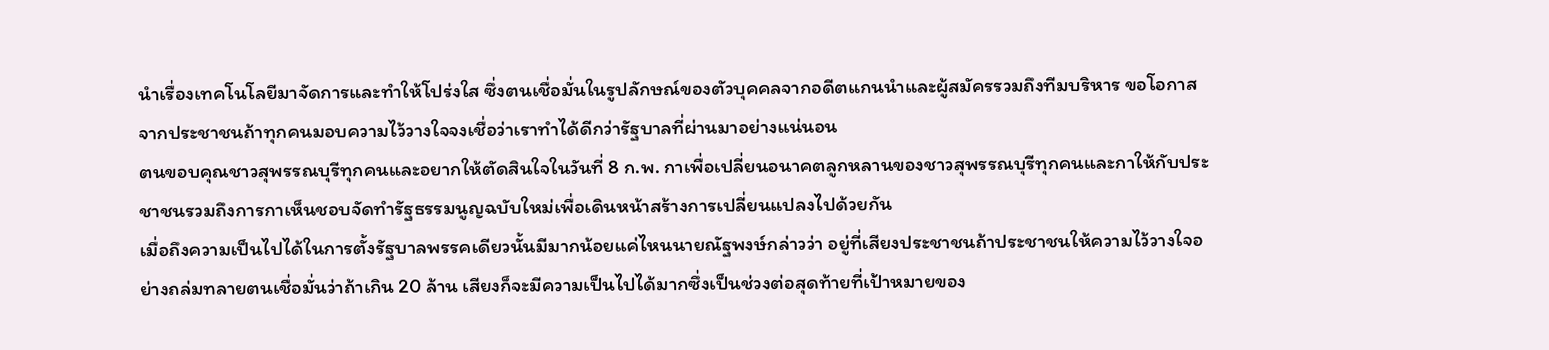นำเรื่องเทคโนโลยีมาจัดการและทำให้โปร่งใส ซึ่งตนเชื่อมั่นในรูปลักษณ์ของตัวบุคคลจากอดีตแกนนำและผู้สมัครรวมถึงทีมบริหาร ขอโอกาสจากประชาชนถ้าทุกคนมอบความไว้วางใจจงเชื่อว่าเราทำได้ดีกว่ารัฐบาลที่ผ่านมาอย่างแน่นอน
ตนขอบคุณชาวสุพรรณบุรีทุกคนและอยากให้ตัดสินใจในวันที่ 8 ก.พ. กาเพื่อเปลี่ยนอนาคตลูกหลานของชาวสุพรรณบุรีทุกคนและกาให้กับประชาชนรวมถึงการกาเห็นชอบจัดทำรัฐธรรมนูญฉบับใหม่เพื่อเดินหน้าสร้างการเปลี่ยนแปลงไปด้วยกัน
เมื่อถึงความเป็นไปได้ในการตั้งรัฐบาลพรรคเดียวนั้นมีมากน้อยแค่ไหนนายณัฐพงษ์กล่าวว่า อยู่ที่เสียงประชาชนถ้าประชาชนให้ความไว้วางใจอย่างถล่มทลายตนเชื่อมั่นว่าถ้าเกิน 20 ล้าน เสียงก็จะมีความเป็นไปได้มากซึ่งเป็นช่วงต่อสุดท้ายที่เป้าหมายของ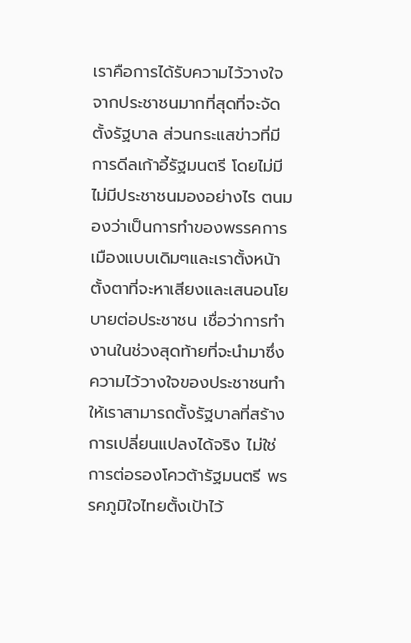เราคือการได้รับความไว้วางใจจากประชาชนมากที่สุดที่จะจัดตั้งรัฐบาล ส่วนกระแสข่าวที่มีการดีลเก้าอี้รัฐมนตรี โดยไม่มีไม่มีประชาชนมองอย่างไร ตนมองว่าเป็นการทำของพรรคการเมืองแบบเดิมๆและเราตั้งหน้าตั้งตาที่จะหาเสียงและเสนอนโยบายต่อประชาชน เชื่อว่าการทำงานในช่วงสุดท้ายที่จะนำมาซึ่งความไว้วางใจของประชาชนทำให้เราสามารถตั้งรัฐบาลที่สร้างการเปลี่ยนแปลงได้จริง ไม่ใช่การต่อรองโควต้ารัฐมนตรี พรรคภูมิใจไทยตั้งเป้าไว้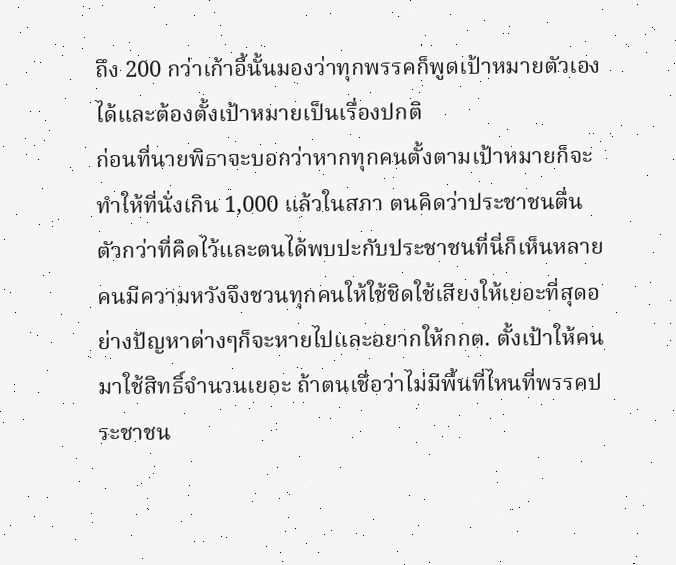ถึง 200 กว่าเก้าอี้นั้นมองว่าทุกพรรคก็พูดเป้าหมายตัวเองได้และต้องตั้งเป้าหมายเป็นเรื่องปกติ
ก่อนที่นายพิธาจะบอกว่าหากทุกคนตั้งตามเป้าหมายก็จะทำให้ที่นั่งเกิน 1,000 แล้วในสภา ตนคิดว่าประชาชนตื่นตัวกว่าที่คิดไว้และตนได้พบปะกับประชาชนที่นี่ก็เห็นหลายคนมีความหวังจึงชวนทุกคนให้ใช้ชิดใช้เสียงให้เยอะที่สุดอย่างปัญหาต่างๆก็จะหายไปและอยากให้กกต. ตั้งเป้าให้คนมาใช้สิทธิ์จำนวนเยอะ ถ้าตนเชื่อว่าไม่มีพื้นที่ไหนที่พรรคประชาชน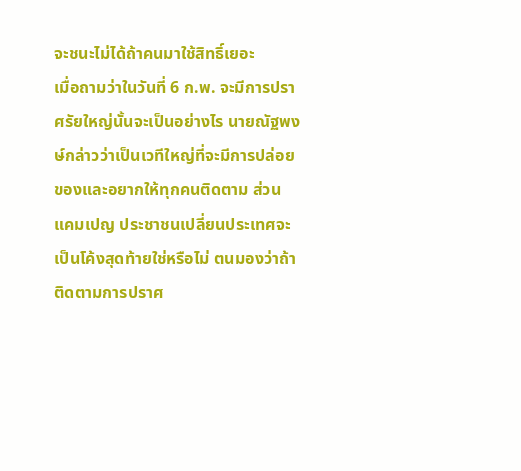จะชนะไม่ได้ถ้าคนมาใช้สิทธิ์เยอะ
เมื่อถามว่าในวันที่ 6 ก.พ. จะมีการปราศรัยใหญ่นั้นจะเป็นอย่างไร นายณัฐพงษ์กล่าวว่าเป็นเวทีใหญ่ที่จะมีการปล่อยของและอยากให้ทุกคนติดตาม ส่วนแคมเปญ ประชาชนเปลี่ยนประเทศจะเป็นโค้งสุดท้ายใช่หรือไม่ ตนมองว่าถ้าติดตามการปราศ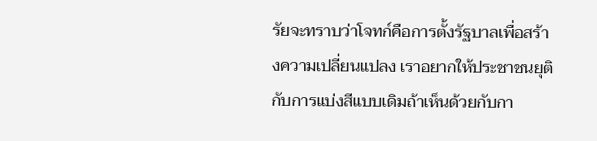รัยจะทราบว่าโจทก์คือการตั้งรัฐบาลเพื่อสร้างความเปลี่ยนแปลง เราอยากให้ประชาชนยุติกับการแบ่งสีแบบเดิมถ้าเห็นด้วยกับกา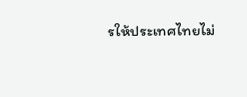รให้ประเทศไทยไม่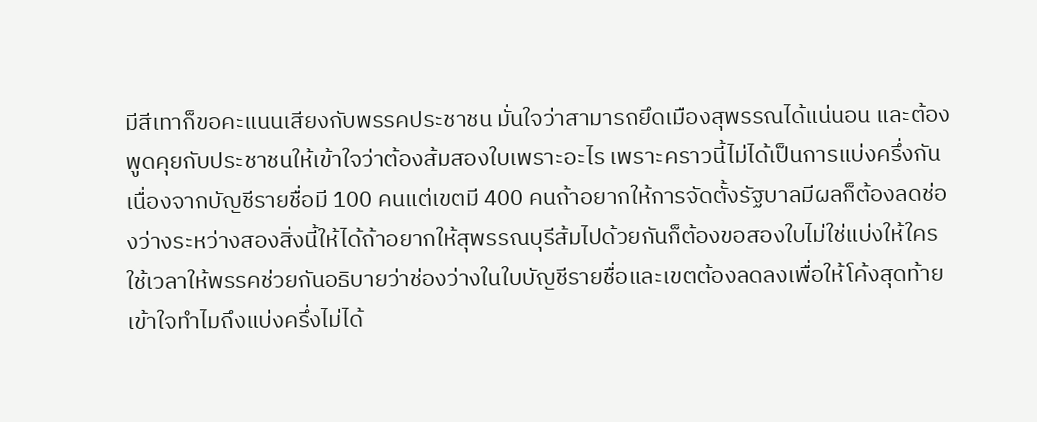มีสีเทาก็ขอคะแนนเสียงกับพรรคประชาชน มั่นใจว่าสามารถยึดเมืองสุพรรณได้แน่นอน และต้องพูดคุยกับประชาชนให้เข้าใจว่าต้องส้มสองใบเพราะอะไร เพราะคราวนี้ไม่ได้เป็นการแบ่งครึ่งกันเนื่องจากบัญชีรายชื่อมี 100 คนแต่เขตมี 400 คนถ้าอยากให้การจัดตั้งรัฐบาลมีผลก็ต้องลดช่องว่างระหว่างสองสิ่งนี้ให้ได้ถ้าอยากให้สุพรรณบุรีส้มไปด้วยกันก็ต้องขอสองใบไม่ใช่แบ่งให้ใคร ใช้เวลาให้พรรคช่วยกันอธิบายว่าช่องว่างในใบบัญชีรายชื่อและเขตต้องลดลงเพื่อให้โค้งสุดท้ายเข้าใจทำไมถึงแบ่งครึ่งไม่ได้